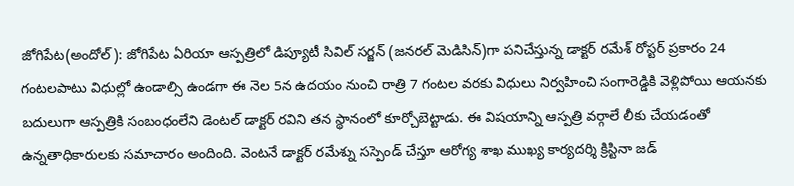జోగిపేట(అందోల్): జోగిపేట ఏరియా ఆస్పత్రిలో డిప్యూటీ సివిల్ సర్జన్ (జనరల్ మెడిసిన్)గా పనిచేస్తున్న డాక్టర్ రమేశ్ రోస్టర్ ప్రకారం 24 గంటలపాటు విధుల్లో ఉండాల్సి ఉండగా ఈ నెల 5న ఉదయం నుంచి రాత్రి 7 గంటల వరకు విధులు నిర్వహించి సంగారెడ్డికి వెళ్లిపోయి ఆయనకు బదులుగా ఆస్పత్రికి సంబంధంలేని డెంటల్ డాక్టర్ రవిని తన స్థానంలో కూర్చోబెట్టాడు. ఈ విషయాన్ని ఆస్పత్రి వర్గాలే లీకు చేయడంతో ఉన్నతాధికారులకు సమాచారం అందింది. వెంటనే డాక్టర్ రమేశ్ను సస్పెండ్ చేస్తూ ఆరోగ్య శాఖ ముఖ్య కార్యదర్శి క్రిస్టినా జడ్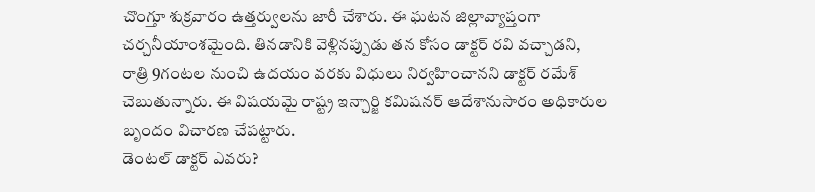చొంగ్తూ శుక్రవారం ఉత్తర్వులను జారీ చేశారు. ఈ ఘటన జిల్లావ్యాప్తంగా చర్చనీయాంశమైంది. తినడానికి వెళ్లినప్పుడు తన కోసం డాక్టర్ రవి వచ్చాడని, రాత్రి 9గంటల నుంచి ఉదయం వరకు విధులు నిర్వహించానని డాక్టర్ రమేశ్ చెబుతున్నారు. ఈ విషయమై రాష్ట్ర ఇన్చార్జి కమిషనర్ ఆదేశానుసారం అధికారుల బృందం విచారణ చేపట్టారు.
డెంటల్ డాక్టర్ ఎవరు?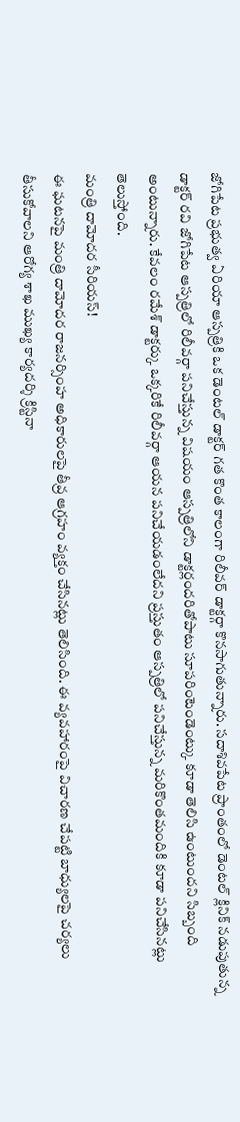జోగిపేట ప్రభుత్వ ఏరియా ఆస్పత్రికి ఒక డెంటల్ డాక్టర్ గత కొంత కాలంగా రిలీవర్ డాక్టర్గా కొనసాగుతున్నారు. సదాశివపేట ప్రాంతంలో డెంటల్ క్లినిక్ నడుపుతున్న డాక్టర్ రవి జోగిపేట ఆస్పత్రిలో రిలీవర్గా పనిచేస్తున్న విషయం ఆస్పత్రిలోని డాక్టర్లందరితోపాటు సూపరింటెండెంట్కు కూడా తెలిసి ఉంటుందని సిబ్బంది అంటున్నారు. కేవలం రమేశ్ డాక్టర్కు ఒక్కరికే రిలీవర్గా ఆయన పనిచేయడంలేదని ప్రస్తుతం ఆస్పత్రిలో పనిచేస్తున్న మరికొంతమందికి కూడా పనిచేసినట్లు తెలుస్తోంది.
మంత్రి దామోదర సీరియస్!
ఈ ఘటనపై మంత్రి దామోదర రాజనర్సింహ అధికారులపై తీవ్ర ఆగ్రహం వ్యక్తం చేసినట్లు తెలిసింది. ఈ వ్యవహారంపై విచారణ చేపట్టి బాధ్యులపై చర్యలు తీసుకోవాలని ఆరోగ్య శాఖ ముఖ్య కార్యదర్శి క్రిస్టినా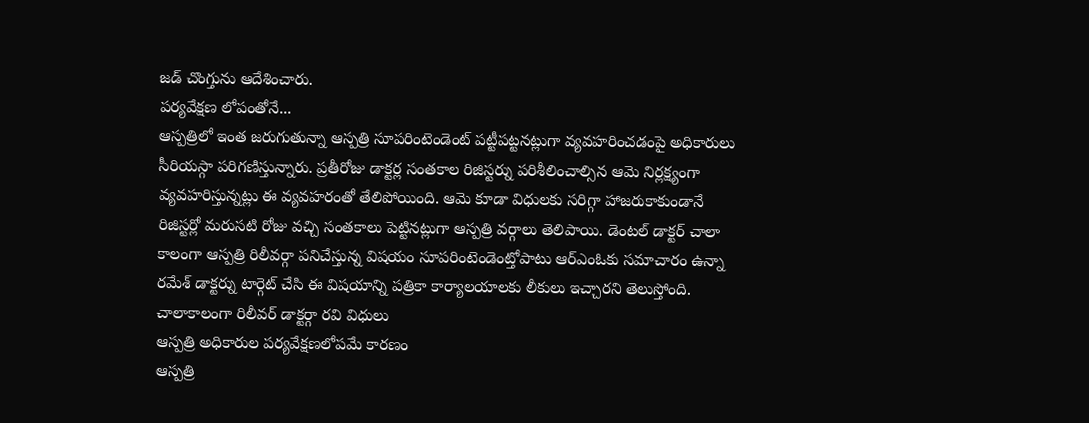జడ్ చొంగ్తును ఆదేశించారు.
పర్యవేక్షణ లోపంతోనే...
ఆస్పత్రిలో ఇంత జరుగుతున్నా ఆస్పత్రి సూపరింటెండెంట్ పట్టీపట్టనట్లుగా వ్యవహరించడంపై అధికారులు సీరియస్గా పరిగణిస్తున్నారు. ప్రతీరోజు డాక్టర్ల సంతకాల రిజిస్టర్ను పరిశీలించాల్సిన ఆమె నిర్లక్ష్యంగా వ్యవహరిస్తున్నట్లు ఈ వ్యవహరంతో తేలిపోయింది. ఆమె కూడా విధులకు సరిగ్గా హాజరుకాకుండానే రిజిస్టర్లో మరుసటి రోజు వచ్చి సంతకాలు పెట్టినట్లుగా ఆస్పత్రి వర్గాలు తెలిపాయి. డెంటల్ డాక్టర్ చాలా కాలంగా ఆస్పత్రి రిలీవర్గా పనిచేస్తున్న విషయం సూపరింటెండెంట్తోపాటు ఆర్ఎంఓకు సమాచారం ఉన్నా రమేశ్ డాక్టర్ను టార్గెట్ చేసి ఈ విషయాన్ని పత్రికా కార్యాలయాలకు లీకులు ఇచ్చారని తెలుస్తోంది.
చాలాకాలంగా రిలీవర్ డాక్టర్గా రవి విధులు
ఆస్పత్రి అధికారుల పర్యవేక్షణలోపమే కారణం
ఆస్పత్రి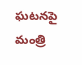ఘటనపై మంత్రి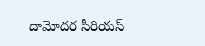దామోదర సీరియస్